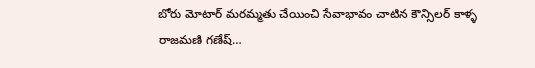బోరు మోటార్ మరమ్మతు చేయించి సేవాభావం చాటిన కౌన్సిలర్ కాళ్ళ రాజమణి గణేష్…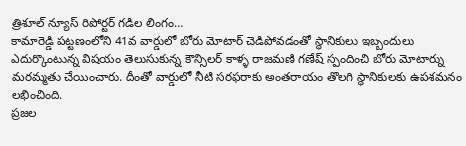త్రిశూల్ న్యూస్ రిపోర్టర్ గడిల లింగం…
కామారెడ్డి పట్టణంలోని 41వ వార్డులో బోరు మోటార్ చెడిపోవడంతో స్థానికులు ఇబ్బందులు ఎదుర్కొంటున్న విషయం తెలుసుకున్న కౌన్సిలర్ కాళ్ళ రాజమణి గణేష్ స్పందించి బోరు మోటార్ను మరమ్మతు చేయించారు. దీంతో వార్డులో నీటి సరఫరాకు అంతరాయం తొలగి స్థానికులకు ఉపశమనం లభించింది.
ప్రజల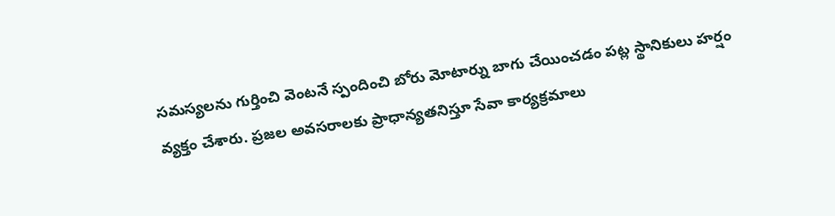సమస్యలను గుర్తించి వెంటనే స్పందించి బోరు మోటార్ను బాగు చేయించడం పట్ల స్థానికులు హర్షం వ్యక్తం చేశారు. ప్రజల అవసరాలకు ప్రాధాన్యతనిస్తూ సేవా కార్యక్రమాలు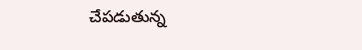చేపడుతున్న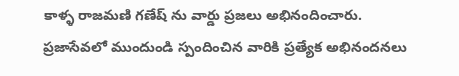కాళ్ళ రాజమణి గణేష్ ను వార్డు ప్రజలు అభినందించారు. ప్రజాసేవలో ముందుండి స్పందించిన వారికి ప్రత్యేక అభినందనలు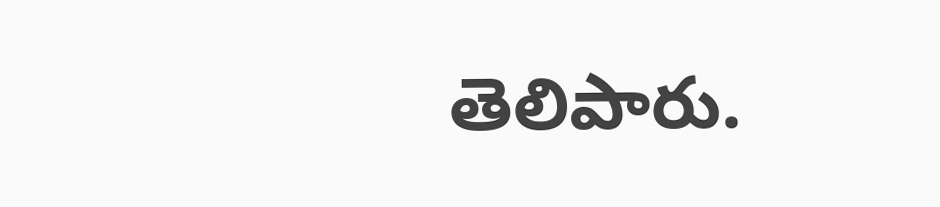తెలిపారు.